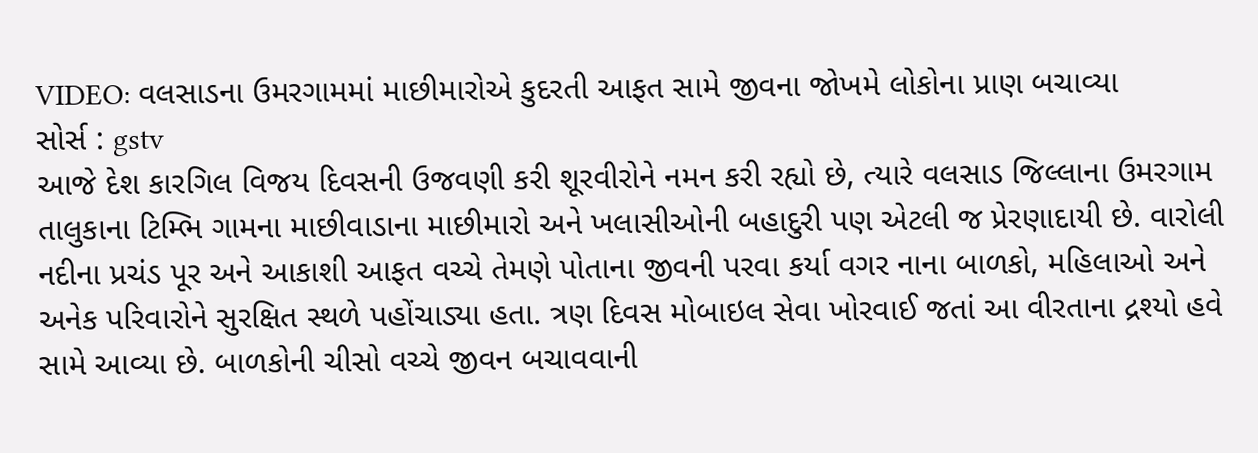VIDEO: વલસાડના ઉમરગામમાં માછીમારોએ કુદરતી આફત સામે જીવના જોખમે લોકોના પ્રાણ બચાવ્યા
સોર્સ : gstv
આજે દેશ કારગિલ વિજય દિવસની ઉજવણી કરી શૂરવીરોને નમન કરી રહ્યો છે, ત્યારે વલસાડ જિલ્લાના ઉમરગામ તાલુકાના ટિમ્ભિ ગામના માછીવાડાના માછીમારો અને ખલાસીઓની બહાદુરી પણ એટલી જ પ્રેરણાદાયી છે. વારોલી નદીના પ્રચંડ પૂર અને આકાશી આફત વચ્ચે તેમણે પોતાના જીવની પરવા કર્યા વગર નાના બાળકો, મહિલાઓ અને અનેક પરિવારોને સુરક્ષિત સ્થળે પહોંચાડ્યા હતા. ત્રણ દિવસ મોબાઇલ સેવા ખોરવાઈ જતાં આ વીરતાના દ્રશ્યો હવે સામે આવ્યા છે. બાળકોની ચીસો વચ્ચે જીવન બચાવવાની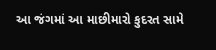આ જંગમાં આ માછીમારો કુદરત સામે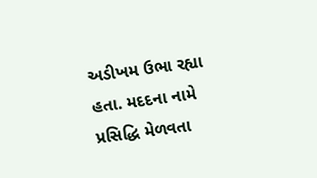અડીખમ ઉભા રહ્યા હતા. મદદના નામે પ્રસિદ્ધિ મેળવતા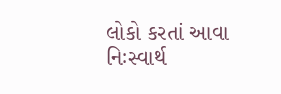લોકો કરતાં આવા નિઃસ્વાર્થ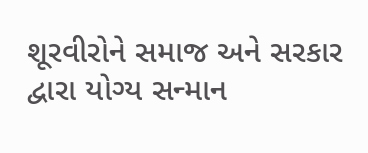શૂરવીરોને સમાજ અને સરકાર દ્વારા યોગ્ય સન્માન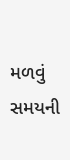મળવું સમયની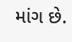માંગ છે.